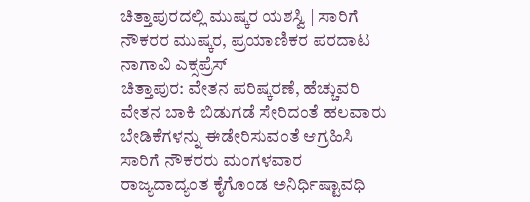ಚಿತ್ತಾಪುರದಲ್ಲಿ ಮುಷ್ಕರ ಯಶಸ್ವಿ | ಸಾರಿಗೆ ನೌಕರರ ಮುಷ್ಕರ, ಪ್ರಯಾಣಿಕರ ಪರದಾಟ
ನಾಗಾವಿ ಎಕ್ಸಪ್ರೆಸ್
ಚಿತ್ತಾಪುರ: ವೇತನ ಪರಿಷ್ಕರಣೆ, ಹೆಚ್ಚುವರಿ ವೇತನ ಬಾಕಿ ಬಿಡುಗಡೆ ಸೇರಿದಂತೆ ಹಲವಾರು ಬೇಡಿಕೆಗಳನ್ನು ಈಡೇರಿಸುವಂತೆ ಆಗ್ರಹಿಸಿ ಸಾರಿಗೆ ನೌಕರರು ಮಂಗಳವಾರ ರಾಜ್ಯದಾದ್ಯಂತ ಕೈಗೊಂಡ ಅನಿರ್ಧಿಷ್ಟಾವಧಿ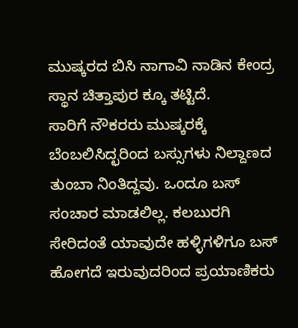ಮುಷ್ಕರದ ಬಿಸಿ ನಾಗಾವಿ ನಾಡಿನ ಕೇಂದ್ರ ಸ್ಥಾನ ಚಿತ್ತಾಪುರ ಕ್ಕೂ ತಟ್ಟಿದೆ.
ಸಾರಿಗೆ ನೌಕರರು ಮುಷ್ಕರಕ್ಕೆ ಬೆಂಬಲಿಸಿದ್ಛರಿಂದ ಬಸ್ಸುಗಳು ನಿಲ್ದಾಣದ ತುಂಬಾ ನಿಂತಿದ್ದವು. ಒಂದೂ ಬಸ್ ಸಂಚಾರ ಮಾಡಲಿಲ್ಲ. ಕಲಬುರಗಿ ಸೇರಿದಂತೆ ಯಾವುದೇ ಹಳ್ಳಿಗಳಿಗೂ ಬಸ್ ಹೋಗದೆ ಇರುವುದರಿಂದ ಪ್ರಯಾಣಿಕರು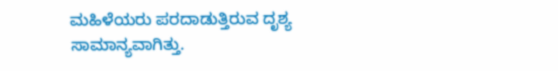ಮಹಿಳೆಯರು ಪರದಾಡುತ್ತಿರುವ ದೃಶ್ಯ ಸಾಮಾನ್ಯವಾಗಿತ್ತು.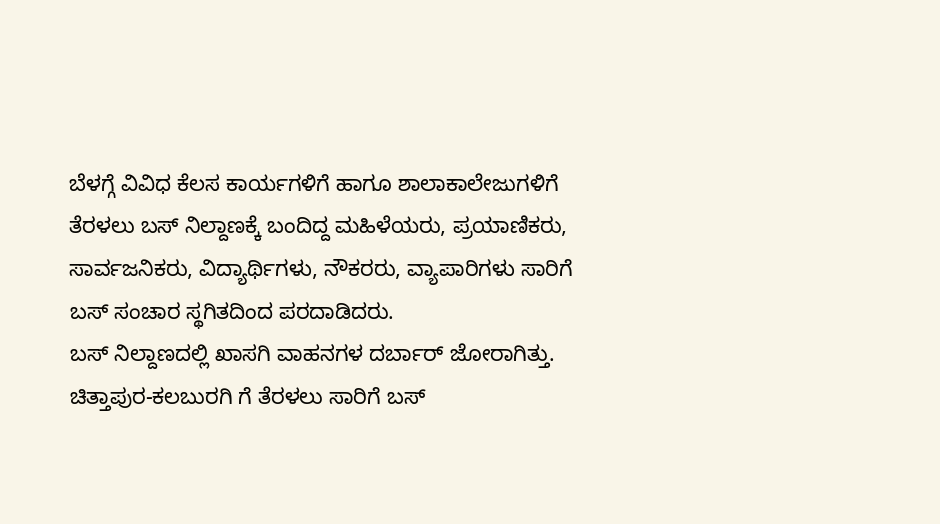ಬೆಳಗ್ಗೆ ವಿವಿಧ ಕೆಲಸ ಕಾರ್ಯಗಳಿಗೆ ಹಾಗೂ ಶಾಲಾಕಾಲೇಜುಗಳಿಗೆ ತೆರಳಲು ಬಸ್ ನಿಲ್ದಾಣಕ್ಕೆ ಬಂದಿದ್ದ ಮಹಿಳೆಯರು, ಪ್ರಯಾಣಿಕರು, ಸಾರ್ವಜನಿಕರು, ವಿದ್ಯಾರ್ಥಿಗಳು, ನೌಕರರು, ವ್ಯಾಪಾರಿಗಳು ಸಾರಿಗೆ ಬಸ್ ಸಂಚಾರ ಸ್ಥಗಿತದಿಂದ ಪರದಾಡಿದರು.
ಬಸ್ ನಿಲ್ದಾಣದಲ್ಲಿ ಖಾಸಗಿ ವಾಹನಗಳ ದರ್ಬಾರ್ ಜೋರಾಗಿತ್ತು. ಚಿತ್ತಾಪುರ-ಕಲಬುರಗಿ ಗೆ ತೆರಳಲು ಸಾರಿಗೆ ಬಸ್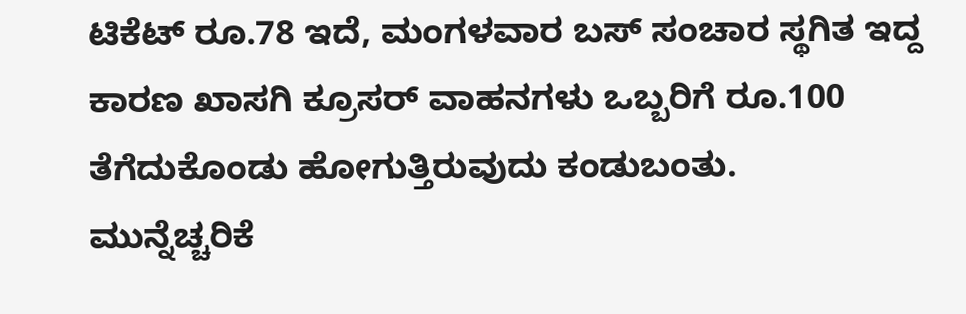ಟಿಕೆಟ್ ರೂ.78 ಇದೆ, ಮಂಗಳವಾರ ಬಸ್ ಸಂಚಾರ ಸ್ಥಗಿತ ಇದ್ದ ಕಾರಣ ಖಾಸಗಿ ಕ್ರೂಸರ್ ವಾಹನಗಳು ಒಬ್ಬರಿಗೆ ರೂ.100 ತೆಗೆದುಕೊಂಡು ಹೋಗುತ್ತಿರುವುದು ಕಂಡುಬಂತು.
ಮುನ್ನೆಚ್ಚರಿಕೆ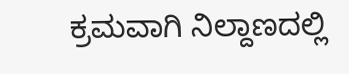ಕ್ರಮವಾಗಿ ನಿಲ್ದಾಣದಲ್ಲಿ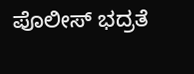ಪೊಲೀಸ್ ಭದ್ರತೆ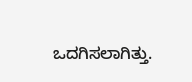ಒದಗಿಸಲಾಗಿತ್ತು.